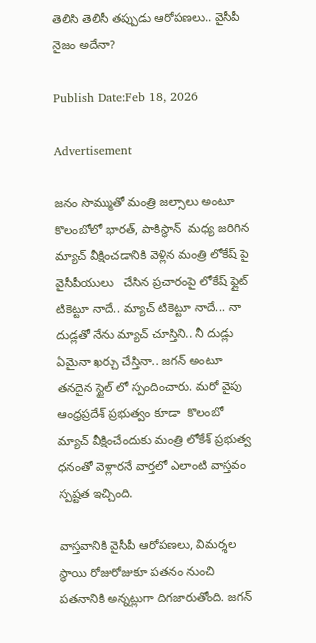తెలిసి తెలిసీ తప్పుడు ఆరోపణలు.. వైసీపీ నైజం అదేనా?

Publish Date:Feb 18, 2026

Advertisement

జనం సొమ్ముతో మంత్రి జల్సాలు అంటూ   కొలంబోలో భారత్, పాకిస్థాన్  మధ్య జరిగిన మ్యాచ్ వీక్షించడానికి వెళ్లిన మంత్రి లోకేష్ పై వైసీపీయులు   చేసిన ప్రచారంపై లోకేష్ ఫ్లైట్ టికెట్టూ నాదే.. మ్యాచ్ టికెట్టూ నాదే... నా దుడ్లతో నేను మ్యాచ్ చూస్తిని.. నీ దుడ్లు ఏమైనా ఖర్చు చేస్తినా.. జగన్ అంటూ తనదైన స్టైల్ లో స్పందించారు. మరో వైపు ఆంధ్రప్రదేశ్ ప్రభుత్వం కూడా  కొలంబో మ్యాచ్ వీక్షించేందుకు మంత్రి లోకేశ్ ప్రభుత్వ ధనంతో వెళ్లారనే వార్తలో ఎలాంటి వాస్తవం స్పష్టత ఇచ్చింది.

వాస్తవానికి వైసీపీ ఆరోపణలు, విమర్శల స్థాయి రోజురోజుకూ పతనం నుంచి పతనానికి అన్నట్లుగా దిగజారుతోంది. జగన్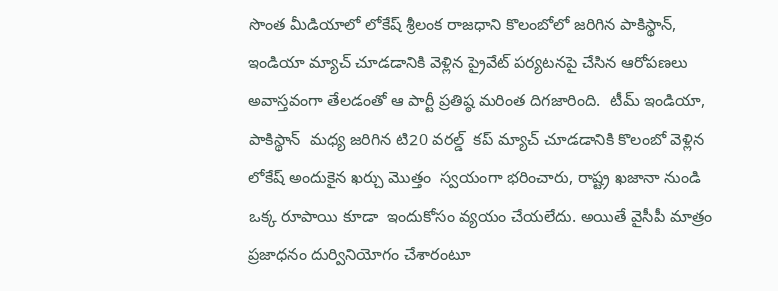సొంత మీడియాలో లోకేష్ శ్రీలంక రాజధాని కొలంబోలో జరిగిన పాకిస్థాన్, ఇండియా మ్యాచ్ చూడడానికి వెళ్లిన ప్రైవేట్ పర్యటనపై చేసిన ఆరోపణలు అవాస్తవంగా తేలడంతో ఆ పార్టీ ప్రతిష్ఠ మరింత దిగజారింది.  టీమ్ ఇండియా, పాకిస్థాన్  మధ్య జరిగిన టి20 వరల్డ్  కప్ మ్యాచ్ చూడడానికి కొలంబో వెళ్లిన లోకేష్ అందుకైన ఖర్చు మొత్తం  స్వయంగా భరించారు, రాష్ట్ర ఖజానా నుండి ఒక్క రూపాయి కూడా  ఇందుకోసం వ్యయం చేయలేదు. అయితే వైసీపీ మాత్రం ప్రజాధనం దుర్వినియోగం చేశారంటూ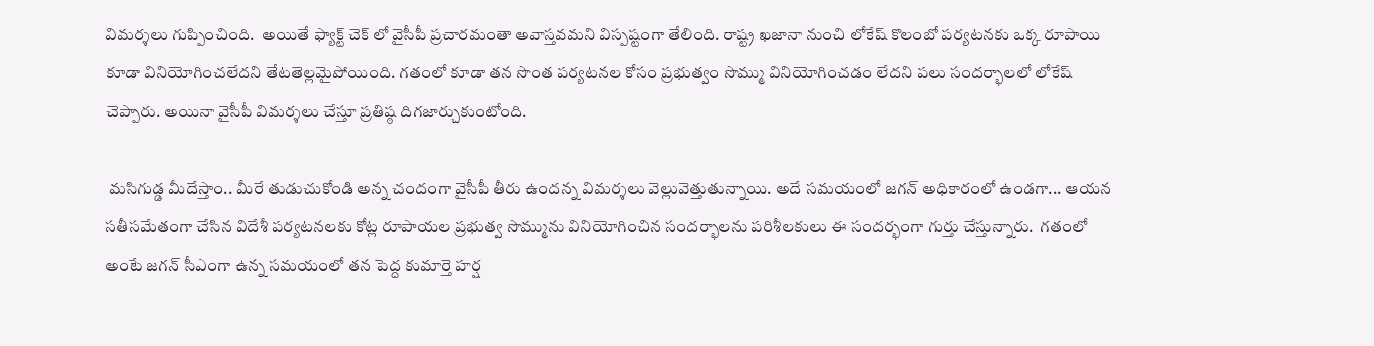విమర్శలు గుప్పించింది.  అయితే ఫ్యాక్ట్ చెక్ లో వైసీపీ ప్రచారమంతా అవాస్తవమని విస్పష్టంగా తేలింది. రాష్ట్ర ఖజానా నుంచి లోకేష్ కొలంబో పర్యటనకు ఒక్క రూపాయి కూడా వినియోగించలేదని తేటతెల్లమైపోయింది. గతంలో కూడా తన సొంత పర్యటనల కోసం ప్రభుత్వం సొమ్ము వినియోగించడం లేదని పలు సందర్భాలలో లోకేష్ చెప్పారు. అయినా వైసీపీ విమర్శలు చేస్తూ ప్రతిష్ఠ దిగజార్చుకుంటోంది.

 మసిగుడ్డ మీదేస్తాం.. మీరే తుడుచుకోండి అన్న చందంగా వైసీపీ తీరు ఉందన్న విమర్శలు వెల్లువెత్తుతున్నాయి. అదే సమయంలో జగన్ అధికారంలో ఉండగా... ఆయన సతీసమేతంగా చేసిన విదేశీ పర్యటనలకు కోట్ల రూపాయల ప్రభుత్వ సొమ్మును వినియోగించిన సందర్భాలను పరిశీలకులు ఈ సందర్భంగా గుర్తు చేస్తున్నారు.  గతంలో అంటే జగన్ సీఎంగా ఉన్న సమయంలో తన పెద్ద కుమార్తె హర్ష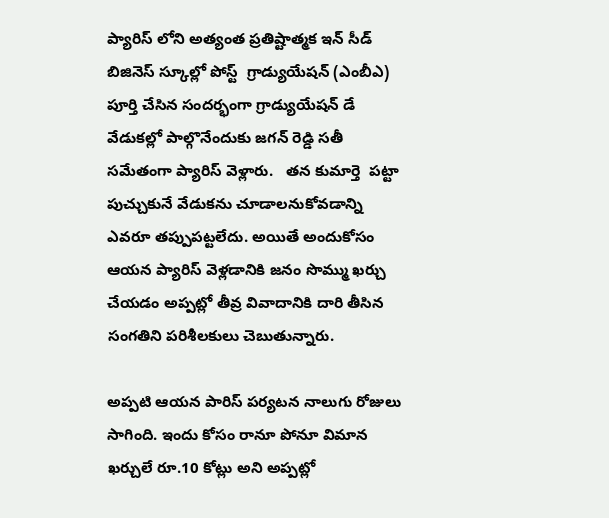ప్యారిస్ లోని అత్యంత ప్రతిష్టాత్మక ఇన్ సీడ్ బిజినెస్ స్కూల్లో పోస్ట్  గ్రాడ్యుయేషన్ (ఎంబీఎ) పూర్తి చేసిన సందర్భంగా గ్రాడ్యుయేషన్ డే వేడుకల్లో పాల్గొనేందుకు జగన్ రెడ్డి సతీ సమేతంగా ప్యారిస్ వెళ్లారు.   తన కుమార్తె  పట్టా పుచ్చుకునే వేడుకను చూడాలనుకోవడాన్ని ఎవరూ తప్పుపట్టలేదు. అయితే అందుకోసం ఆయన ప్యారిస్ వెళ్లడానికి జనం సొమ్ము ఖర్చు చేయడం అప్పట్లో తీవ్ర వివాదానికి దారి తీసిన సంగతిని పరిశీలకులు చెబుతున్నారు.

అప్పటి ఆయన పారిస్ పర్యటన నాలుగు రోజులు సాగింది. ఇందు కోసం రానూ పోనూ విమాన ఖర్చులే రూ.10 కోట్లు అని అప్పట్లో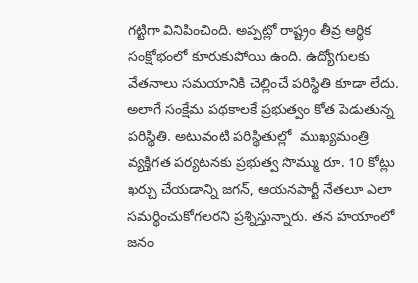గట్టిగా వినిపించింది. అప్పట్లో రాష్ట్రం తీవ్ర ఆర్థిక సంక్షోభంలో కూరుకుపోయి ఉంది. ఉద్యోగులకు వేతనాలు సమయానికి చెల్లించే పరిస్థితి కూడా లేదు. అలాగే సంక్షేమ పథకాలకే ప్రభుత్వం కోత పెడుతున్న పరిస్థితి. అటువంటి పరిస్థితుల్లో  ముఖ్యమంత్రి వ్యక్తిగత పర్యటనకు ప్రభుత్వ సొమ్ము రూ. 10 కోట్లు ఖర్చు చేయడాన్ని జగన్, ఆయనపార్టీ నేతలూ ఎలా సమర్థించుకోగలరని ప్రశ్నిస్తున్నారు. తన హయాంలో జనం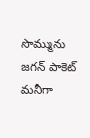సొమ్మును జగన్ పాకెట్ మనీగా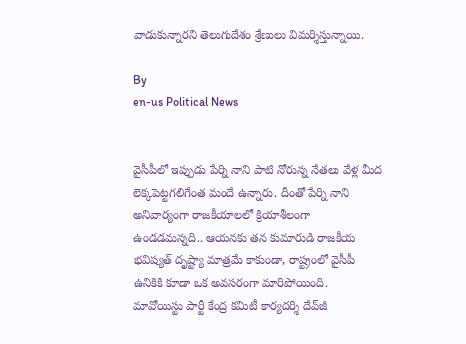వాడుకున్నారని తెలుగుదేశం శ్రేణులు విమర్శిస్తున్నాయి.

By
en-us Political News


వైసీపీలో ఇప్పుడు పేర్ని నాని పాటి నోరున్న నేతలు వేళ్ల మీద లెక్కపెట్టగలిగేంత మందే ఉన్నారు. దీంతో పేర్ని నాని అనివార్యంగా రాజకీయాలలో క్రియాశీలంగా ఉండడమన్నది.. ఆయనకు తన కుమారుడి రాజకీయ భవిష్యత్ దృష్ట్యా మాత్రమే కాకుండా, రాష్ట్రంలో వైసీపీ ఉనికికి కూడా ఒక అవసరంగా మారిపోయింది.
మావోయిస్టు పార్టీ కేంద్ర కమిటీ కార్యదర్శి దేవ్‌జీ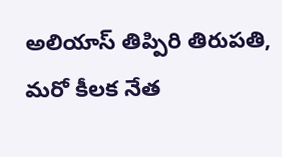అలియాస్ తిప్పిరి తిరుపతి, మరో కీలక నేత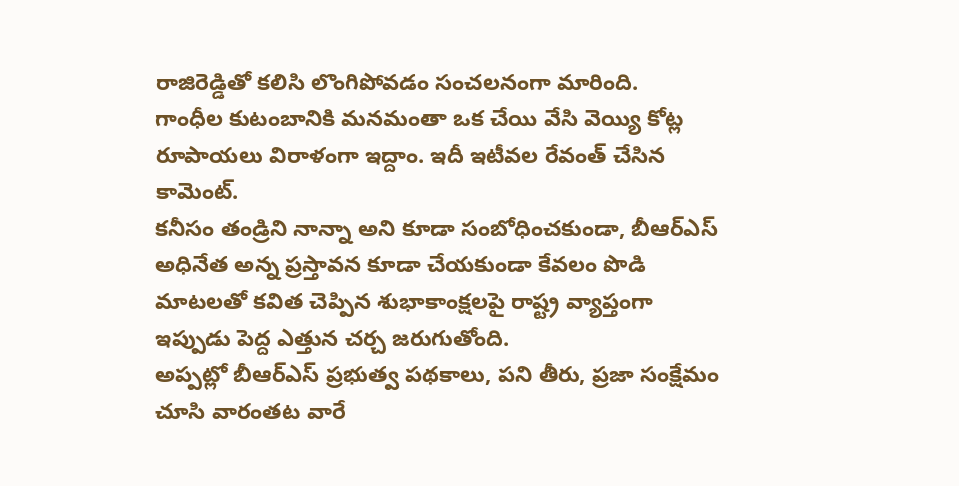రాజిరెడ్డితో కలిసి లొంగిపోవడం సంచలనంగా మారింది.
గాంధీల కుటంబానికి మ‌న‌మంతా ఒక చేయి వేసి వెయ్యి కోట్ల రూపాయ‌లు విరాళంగా ఇద్దాం. ఇదీ ఇటీవ‌ల రేవంత్ చేసిన కామెంట్.
కనీసం తండ్రిని నాన్నా అని కూడా సంబోధించకుండా, బీఆర్ఎస్ అధినేత అన్న ప్రస్తావన కూడా చేయకుండా కేవలం పొడి మాటలతో కవిత చెప్పిన శుభాకాంక్షలపై రాష్ట్ర వ్యాప్తంగా ఇప్పుడు పెద్ద ఎత్తున చర్చ జరుగుతోంది.
అప్పట్లో బీఆర్ఎస్ ప్రభుత్వ పథకాలు, పని తీరు, ప్రజా సంక్షేమం చూసి వారంతట వారే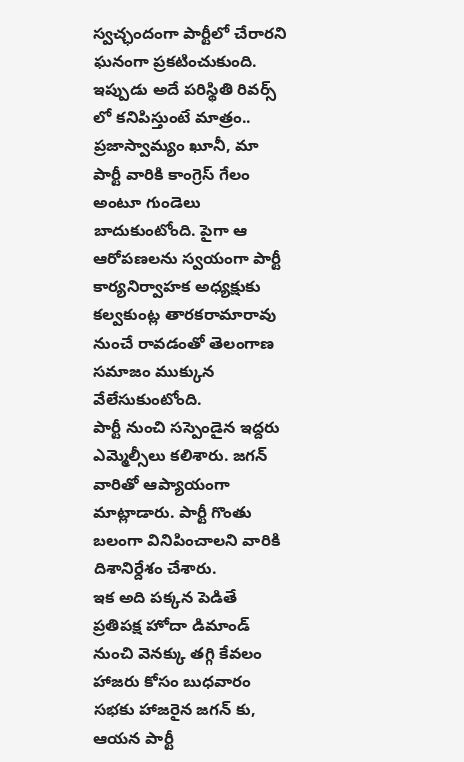స్వచ్ఛందంగా పార్టీలో చేరారని ఘనంగా ప్రకటించుకుంది. ఇప్పుడు అదే పరిస్థితి రివర్స్ లో కనిపిస్తుంటే మాత్రం.. ప్రజాస్వామ్యం ఖూనీ, మా పార్టీ వారికి కాంగ్రెస్ గేలం అంటూ గుండెలు బాదుకుంటోంది. పైగా ఆ ఆరోపణలను స్వయంగా పార్టీ కార్యనిర్వాహక అధ్యక్షుకు కల్వకుంట్ల తారకరామారావు నుంచే రావడంతో తెలంగాణ సమాజం ముక్కున వేలేసుకుంటోంది.
పార్టీ నుంచి సస్పెండైన ఇద్దరు ఎమ్మెల్సీలు కలిశారు. జగన్ వారితో ఆప్యాయంగా మాట్లాడారు. పార్టీ గొంతు బలంగా వినిపించాలని వారికి దిశానిర్దేశం చేశారు.
ఇక అది పక్కన పెడితే ప్రతిపక్ష హోదా డిమాండ్ నుంచి వెనక్కు తగ్గి కేవలం హాజరు కోసం బుధవారం సభకు హాజరైన జగన్ కు, ఆయన పార్టీ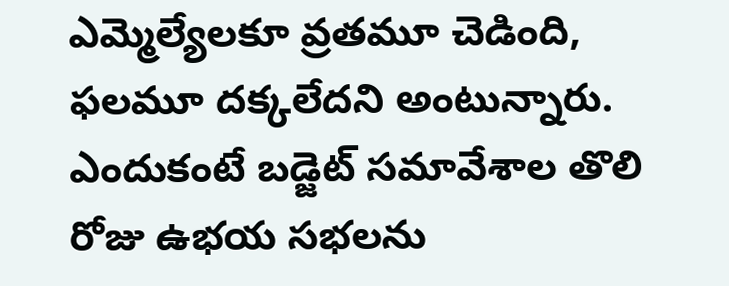ఎమ్మెల్యేలకూ వ్రతమూ చెడింది, ఫలమూ దక్కలేదని అంటున్నారు. ఎందుకంటే బడ్జెట్ సమావేశాల తొలి రోజు ఉభయ సభలను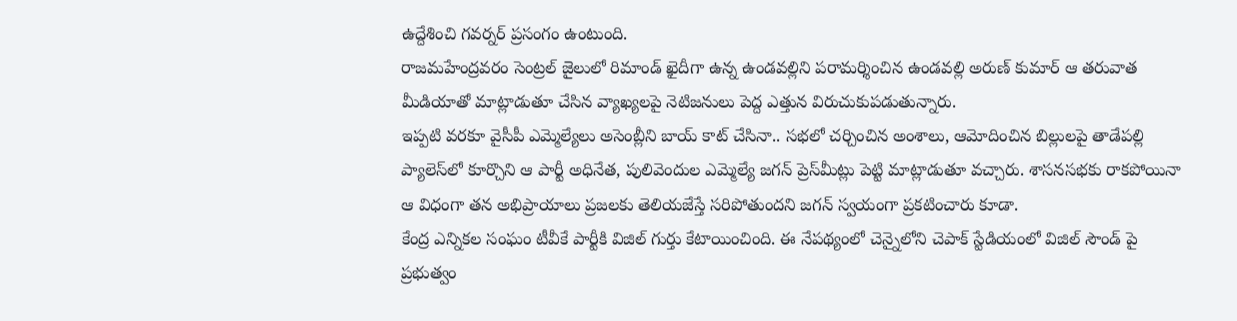ఉద్దేశించి గవర్నర్ ప్రసంగం ఉంటుంది.
రాజమహేంద్రవరం సెంట్రల్ జైలులో రిమాండ్ ఖైదీగా ఉన్న ఉండవల్లిని పరామర్శించిన ఉండవల్లి అరుణ్ కుమార్ ఆ తరువాత మీడియాతో మాట్లాడుతూ చేసిన వ్యాఖ్యలపై నెటిజనులు పెద్ద ఎత్తున విరుచుకుపడుతున్నారు.
ఇప్పటి వరకూ వైసీపీ ఎమ్మెల్యేలు అసెంబ్లీని బాయ్ కాట్ చేసినా.. సభలో చర్చించిన అంశాలు, ఆమోదించిన బిల్లులపై తాడేపల్లి ప్యాలెస్‌లో కూర్చొని ఆ పార్టీ అధినేత, పులివెందుల ఎమ్మెల్యే జగన్ ప్రెస్‌మీట్లు పెట్టి మాట్లాడుతూ వచ్చారు. శాసనసభకు రాకపోయినా ఆ విధంగా తన అభిప్రాయాలు ప్రజలకు తెలియజేస్తే సరిపోతుందని జగన్ స్వయంగా ప్రకటించారు కూడా.
కేంద్ర ఎన్నికల సంఘం టీవీకే పార్టీకి విజిల్ గుర్తు కేటాయించింది. ఈ నేపథ్యంలో చెన్నైలోని చెపాక్ స్టేడియంలో విజిల్ సౌండ్ పై ప్రభుత్వం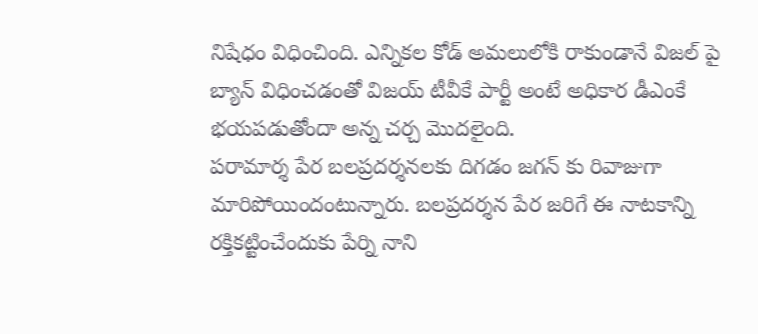నిషేధం విధించింది. ఎన్నికల కోడ్ అమలులోకి రాకుండానే విజల్ పై బ్యాన్ విధించడంతో విజయ్ టీవీకే పార్టీ అంటే అధికార డీఎంకే భయపడుతోందా అన్న చర్చ మొదలైంది.
ప‌రామార్శ పేర బలప్రదర్శనలకు దిగడం జగన్ కు రివాజుగా మారిపోయిందంటున్నారు. బలప్రదర్శన పేర జరిగే ఈ నాటకాన్ని రక్తికట్టించేందుకు పేర్ని నాని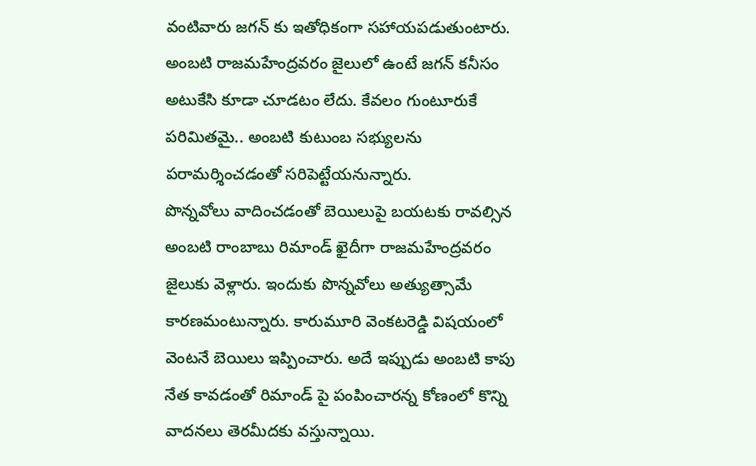వంటివారు జగన్ కు ఇతోధికంగా సహాయపడుతుంటారు.
అంబటి రాజమహేంద్రవరం జైలులో ఉంటే జగన్ కనీసం అటుకేసి కూడా చూడటం లేదు. కేవలం గుంటూరుకే పరిమితమై.. అంబటి కుటుంబ సభ్యులను పరామర్శించడంతో సరిపెట్టేయనున్నారు.
పొన్న‌వోలు వాదించ‌డంతో బెయిలుపై బ‌య‌ట‌కు రావ‌ల్సిన అంబ‌టి రాంబాబు రిమాండ్ ఖైదీగా రాజమహేంద్రవరం జైలుకు వెళ్లారు. ఇందుకు పొన్న‌వోలు అత్యుత్సామే కారణమంటున్నారు. కారుమూరి వెంక‌ట‌రెడ్డి విష‌యంలో వెంట‌నే బెయిలు ఇప్పించారు. అదే ఇప్పుడు అంబ‌టి కాపు నేత కావ‌డంతో రిమాండ్ పై పంపించార‌న్న కోణంలో కొన్ని వాదనలు తెరమీదకు వస్తున్నాయి.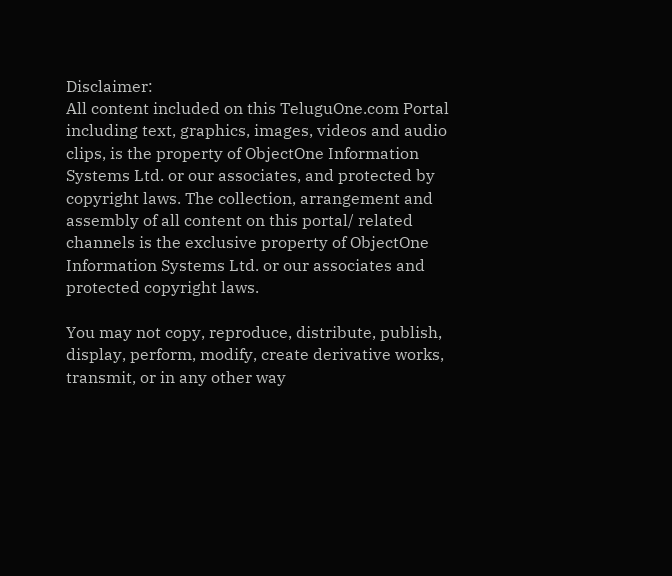Disclaimer:
All content included on this TeluguOne.com Portal including text, graphics, images, videos and audio clips, is the property of ObjectOne Information Systems Ltd. or our associates, and protected by copyright laws. The collection, arrangement and assembly of all content on this portal/ related channels is the exclusive property of ObjectOne Information Systems Ltd. or our associates and protected copyright laws.

You may not copy, reproduce, distribute, publish, display, perform, modify, create derivative works, transmit, or in any other way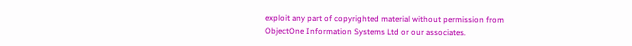exploit any part of copyrighted material without permission from ObjectOne Information Systems Ltd or our associates.